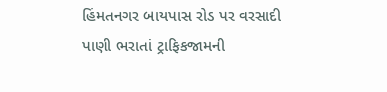હિંમતનગર બાયપાસ રોડ પર વરસાદી પાણી ભરાતાં ટ્રાફિકજામની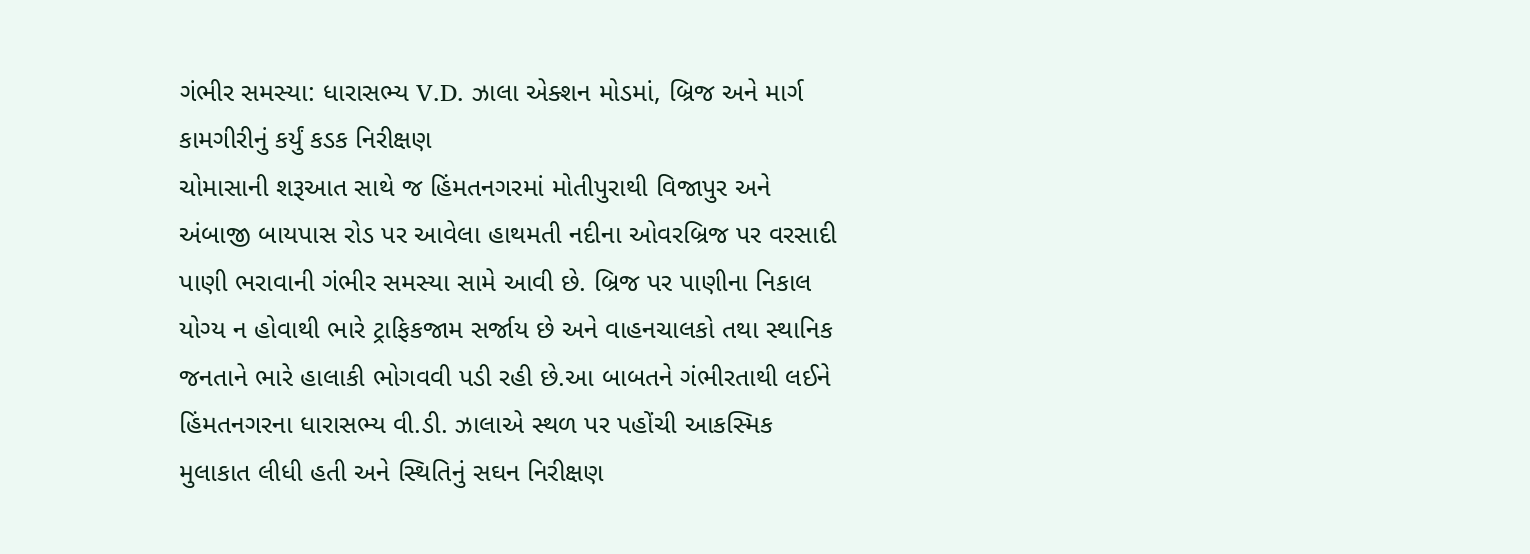ગંભીર સમસ્યા: ધારાસભ્ય V.D. ઝાલા એક્શન મોડમાં, બ્રિજ અને માર્ગ કામગીરીનું કર્યું કડક નિરીક્ષણ
ચોમાસાની શરૂઆત સાથે જ હિંમતનગરમાં મોતીપુરાથી વિજાપુર અને અંબાજી બાયપાસ રોડ પર આવેલા હાથમતી નદીના ઓવરબ્રિજ પર વરસાદી પાણી ભરાવાની ગંભીર સમસ્યા સામે આવી છે. બ્રિજ પર પાણીના નિકાલ યોગ્ય ન હોવાથી ભારે ટ્રાફિકજામ સર્જાય છે અને વાહનચાલકો તથા સ્થાનિક જનતાને ભારે હાલાકી ભોગવવી પડી રહી છે.આ બાબતને ગંભીરતાથી લઈને હિંમતનગરના ધારાસભ્ય વી.ડી. ઝાલાએ સ્થળ પર પહોંચી આકસ્મિક મુલાકાત લીધી હતી અને સ્થિતિનું સઘન નિરીક્ષણ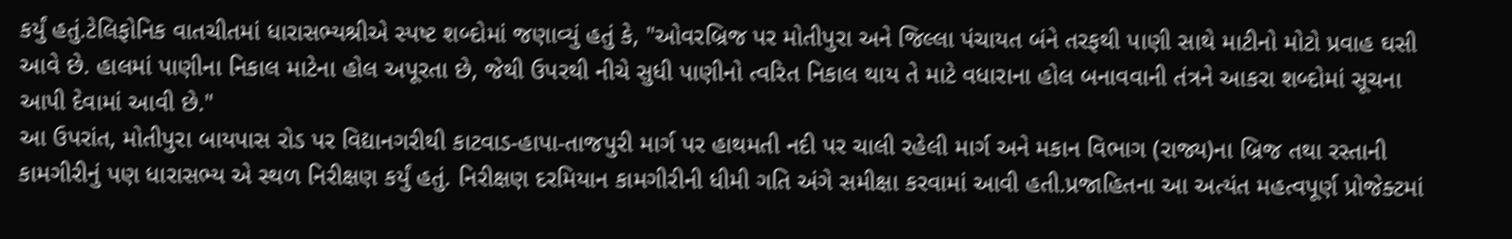કર્યું હતું.ટેલિફોનિક વાતચીતમાં ધારાસભ્યશ્રીએ સ્પષ્ટ શબ્દોમાં જણાવ્યું હતું કે, "ઓવરબ્રિજ પર મોતીપુરા અને જિલ્લા પંચાયત બંને તરફથી પાણી સાથે માટીનો મોટો પ્રવાહ ઘસી આવે છે. હાલમાં પાણીના નિકાલ માટેના હોલ અપૂરતા છે, જેથી ઉપરથી નીચે સુધી પાણીનો ત્વરિત નિકાલ થાય તે માટે વધારાના હોલ બનાવવાની તંત્રને આકરા શબ્દોમાં સૂચના આપી દેવામાં આવી છે."
આ ઉપરાંત, મોતીપુરા બાયપાસ રોડ પર વિદ્યાનગરીથી કાટવાડ-હાપા-તાજપુરી માર્ગ પર હાથમતી નદી પર ચાલી રહેલી માર્ગ અને મકાન વિભાગ (રાજ્ય)ના બ્રિજ તથા રસ્તાની કામગીરીનું પણ ધારાસભ્ય એ સ્થળ નિરીક્ષણ કર્યું હતું. નિરીક્ષણ દરમિયાન કામગીરીની ધીમી ગતિ અંગે સમીક્ષા કરવામાં આવી હતી.પ્રજાહિતના આ અત્યંત મહત્વપૂર્ણ પ્રોજેક્ટમાં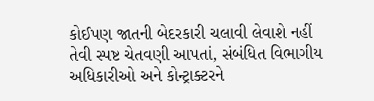કોઈપણ જાતની બેદરકારી ચલાવી લેવાશે નહીં તેવી સ્પષ્ટ ચેતવણી આપતાં, સંબંધિત વિભાગીય અધિકારીઓ અને કોન્ટ્રાક્ટરને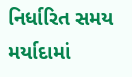નિર્ધારિત સમય મર્યાદામાં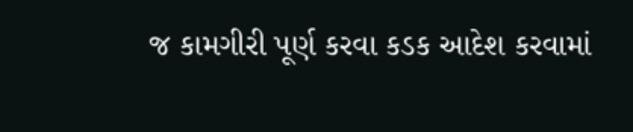જ કામગીરી પૂર્ણ કરવા કડક આદેશ કરવામાં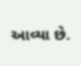આવ્યા છે.